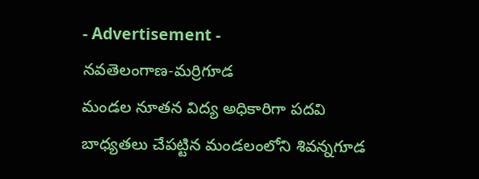- Advertisement -
నవతెలంగాణ-మర్రిగూడ
మండల నూతన విద్య అధికారిగా పదవి బాధ్యతలు చేపట్టిన మండలంలోని శివన్నగూడ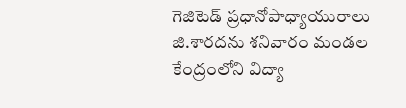గెజిటెడ్ ప్రధానోపాధ్యాయురాలు జి.శారదను శనివారం మండల కేంద్రంలోని విద్యా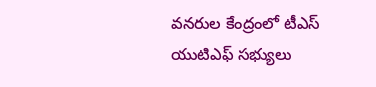వనరుల కేంద్రంలో టీఎస్ యుటిఎఫ్ సభ్యులు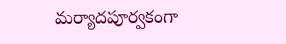మర్యాదపూర్వకంగా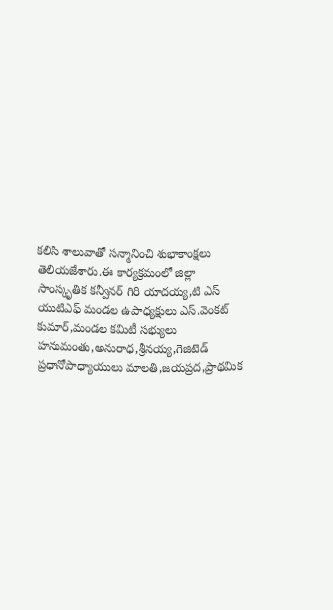కలిసి శాలువాతో సన్మానించి శుభాకాంక్షలు తెలియజేశారు.ఈ కార్యక్రమంలో జిల్లా సాంస్కృతిక కన్వీనర్ గిరి యాదయ్య,టి ఎస్ యుటిఎఫ్ మండల ఉపాధ్యక్షులు ఎస్.వెంకట్ కుమార్,మండల కమిటీ సభ్యులు హనుమంతు,అనురాధ,శ్రీనయ్య,గెజిటెడ్ ప్రధానోపాధ్యాయులు మాలతి,జయప్రద,ప్రాథమిక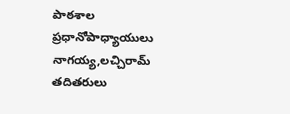పాఠశాల ప్రధానోపాధ్యాయులు నాగయ్య,లచ్చిరామ్ తదితరులు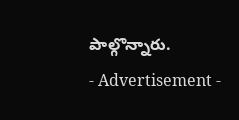పాల్గొన్నారు.
- Advertisement -